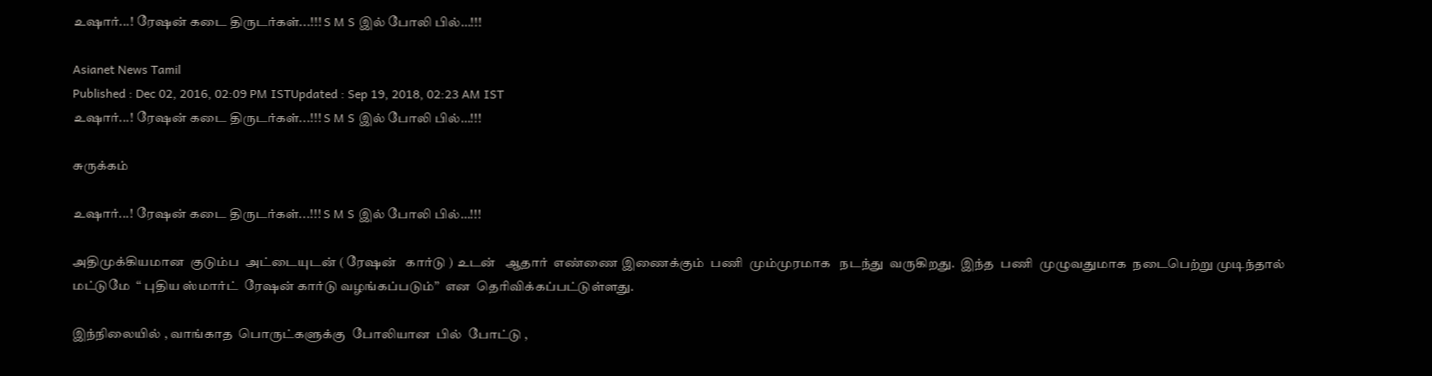உஷார்...! ரேஷன் கடை திருடர்கள்...!!! S M S இல் போலி பில்…!!!

Asianet News Tamil
Published : Dec 02, 2016, 02:09 PM ISTUpdated : Sep 19, 2018, 02:23 AM IST
உஷார்...! ரேஷன் கடை திருடர்கள்...!!! S M S இல் போலி பில்…!!!

சுருக்கம்

உஷார்...! ரேஷன் கடை திருடர்கள்...!!! S M S இல் போலி பில்…!!!

அதிமுக்கியமான  குடும்ப  அட்டையுடன் ( ரேஷன்   கார்டு ) உடன்   ஆதார்  எண்ணை இணைக்கும்  பணி  மும்முரமாக   நடந்து  வருகிறது.  இந்த  பணி  முழுவதுமாக  நடைபெற்று முடிந்தால்   மட்டுமே  “ புதிய ஸ்மார்ட்  ரேஷன் கார்டு வழங்கப்படும்”  என  தெரிவிக்கப்பட்டுள்ளது.

இந்நிலையில் , வாங்காத  பொருட்களுக்கு  போலியான  பில்  போட்டு ,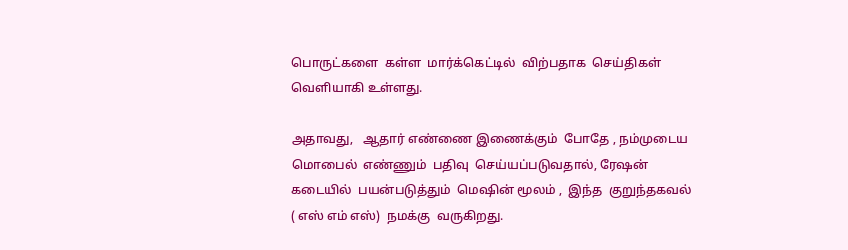பொருட்களை  கள்ள  மார்க்கெட்டில்  விற்பதாக  செய்திகள் வெளியாகி உள்ளது.

அதாவது,   ஆதார் எண்ணை இணைக்கும்  போதே , நம்முடைய    மொபைல்  எண்ணும்  பதிவு  செய்யப்படுவதால், ரேஷன்  கடையில்  பயன்படுத்தும்  மெஷின் மூலம் ,  இந்த  குறுந்தகவல் ( எஸ் எம் எஸ்)  நமக்கு  வருகிறது.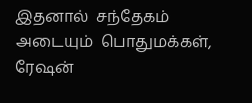இதனால்  சந்தேகம் அடையும்  பொதுமக்கள்,  ரேஷன்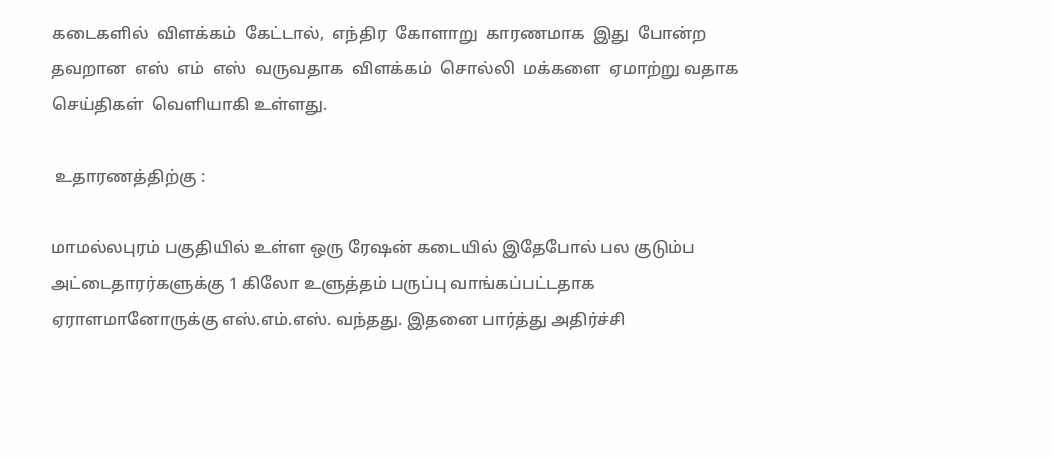கடைகளில்  விளக்கம்  கேட்டால்,  எந்திர  கோளாறு  காரணமாக  இது  போன்ற  தவறான  எஸ்  எம்  எஸ்  வருவதாக  விளக்கம்  சொல்லி  மக்களை  ஏமாற்று வதாக  செய்திகள்  வெளியாகி உள்ளது.

 உதாரணத்திற்கு :

மாமல்லபுரம் பகுதியில் உள்ள ஒரு ரே‌ஷன் கடையில் இதேபோல் பல குடும்ப அட்டைதாரர்களுக்கு 1 கிலோ உளுத்தம் பருப்பு வாங்கப்பட்டதாக ஏராளமானோருக்கு எஸ்.எம்.எஸ். வந்தது. இதனை பார்த்து அதிர்ச்சி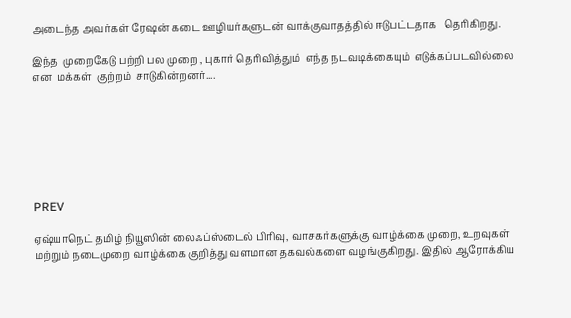அடைந்த அவர்கள் ரே‌ஷன் கடை ஊழியர்களுடன் வாக்குவாதத்தில் ஈடுபட்டதாக   தெரிகிறது.

இந்த  முறைகேடு பற்றி பல முறை , புகார் தெரிவித்தும்  எந்த நடவடிக்கையும்  எடுக்கப்படவில்லை என  மக்கள்  குற்றம்  சாடுகின்றனர்....







PREV

ஏஷ்யாநெட் தமிழ் நியூஸின் லைஃப்ஸ்டைல் பிரிவு, வாசகர்களுக்கு வாழ்க்கை முறை, உறவுகள் மற்றும் நடைமுறை வாழ்க்கை குறித்து வளமான தகவல்களை வழங்குகிறது. இதில் ஆரோக்கிய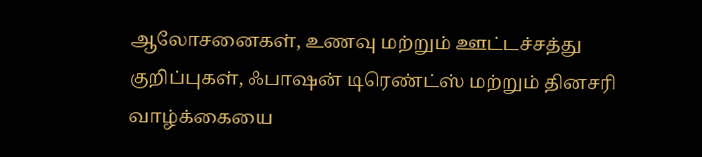ஆலோசனைகள், உணவு மற்றும் ஊட்டச்சத்து குறிப்புகள், ஃபாஷன் டிரெண்ட்ஸ் மற்றும் தினசரி வாழ்க்கையை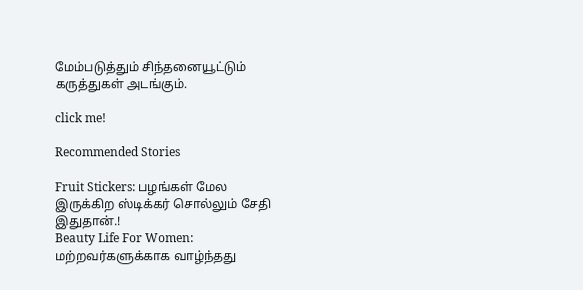மேம்படுத்தும் சிந்தனையூட்டும் கருத்துகள் அடங்கும்.

click me!

Recommended Stories

Fruit Stickers: பழங்கள் மேல இருக்கிற ஸ்டிக்கர் சொல்லும் சேதி இதுதான்.!
Beauty Life For Women: மற்றவர்களுக்காக வாழ்ந்தது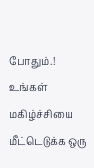போதும்.! உங்கள் மகிழ்ச்சியை மீட்டெடுக்க ஒரு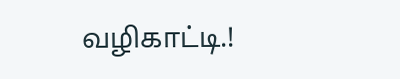வழிகாட்டி.!